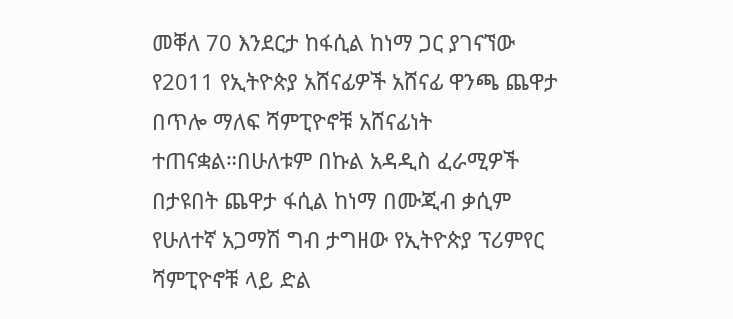መቐለ 70 እንደርታ ከፋሲል ከነማ ጋር ያገናኘው የ2011 የኢትዮጵያ አሸናፊዎች አሸናፊ ዋንጫ ጨዋታ በጥሎ ማለፍ ሻምፒዮኖቹ አሸናፊነት ተጠናቋል።በሁለቱም በኩል አዳዲስ ፈራሚዎች በታዩበት ጨዋታ ፋሲል ከነማ በሙጂብ ቃሲም የሁለተኛ አጋማሽ ግብ ታግዘው የኢትዮጵያ ፕሪምየር ሻምፒዮኖቹ ላይ ድል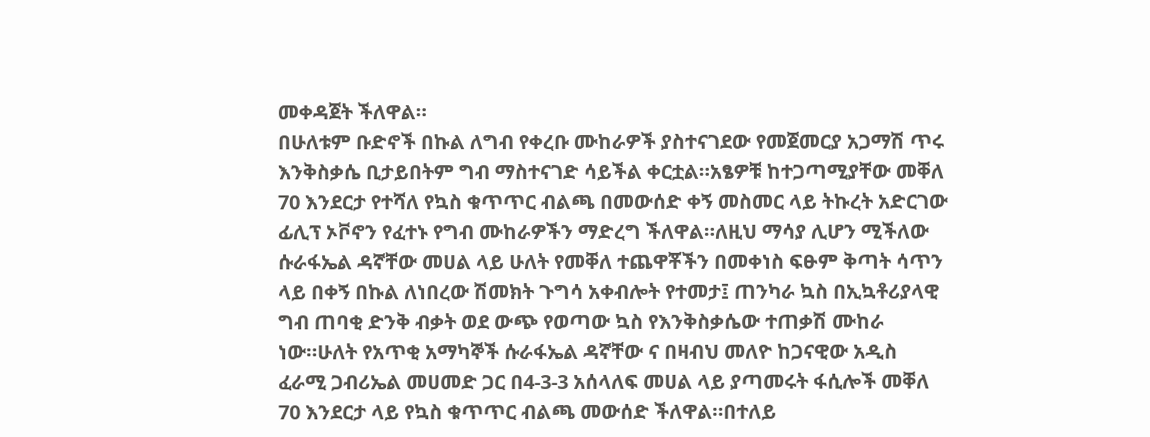መቀዳጀት ችለዋል።
በሁለቱም ቡድኖች በኩል ለግብ የቀረቡ ሙከራዎች ያስተናገደው የመጀመርያ አጋማሽ ጥሩ እንቅስቃሴ ቢታይበትም ግብ ማስተናገድ ሳይችል ቀርቷል።አፄዎቹ ከተጋጣሚያቸው መቐለ 70 እንደርታ የተሻለ የኳስ ቁጥጥር ብልጫ በመውሰድ ቀኝ መስመር ላይ ትኩረት አድርገው ፊሊፕ ኦቮኖን የፈተኑ የግብ ሙከራዎችን ማድረግ ችለዋል።ለዚህ ማሳያ ሊሆን ሚችለው ሱራፋኤል ዳኛቸው መሀል ላይ ሁለት የመቐለ ተጨዋቾችን በመቀነስ ፍፁም ቅጣት ሳጥን ላይ በቀኝ በኩል ለነበረው ሽመክት ጉግሳ አቀብሎት የተመታ፤ ጠንካራ ኳስ በኢኳቶሪያላዊ ግብ ጠባቂ ድንቅ ብቃት ወደ ውጭ የወጣው ኳስ የእንቅስቃሴው ተጠቃሽ ሙከራ ነው።ሁለት የአጥቂ አማካኞች ሱራፋኤል ዳኛቸው ና በዛብህ መለዮ ከጋናዊው አዲስ ፈራሚ ጋብሪኤል መሀመድ ጋር በ4-3-3 አሰላለፍ መሀል ላይ ያጣመሩት ፋሲሎች መቐለ 70 እንደርታ ላይ የኳስ ቁጥጥር ብልጫ መውሰድ ችለዋል።በተለይ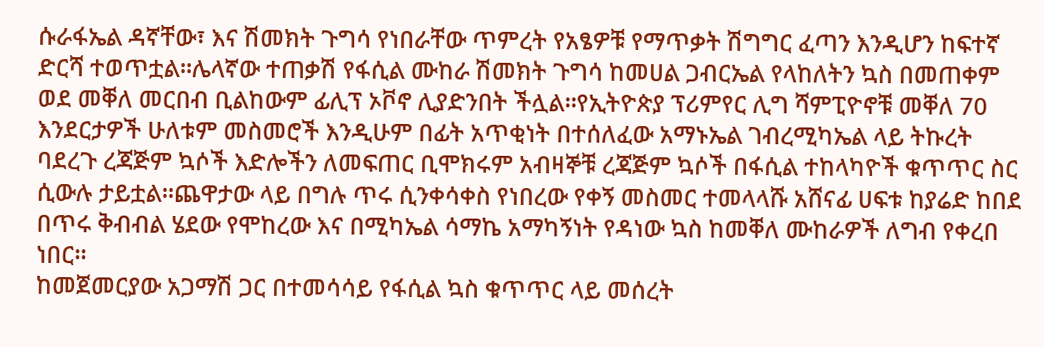ሱራፋኤል ዳኛቸው፣ እና ሽመክት ጉግሳ የነበራቸው ጥምረት የአፄዎቹ የማጥቃት ሽግግር ፈጣን እንዲሆን ከፍተኛ ድርሻ ተወጥቷል።ሌላኛው ተጠቃሽ የፋሲል ሙከራ ሽመክት ጉግሳ ከመሀል ጋብርኤል የላከለትን ኳስ በመጠቀም ወደ መቐለ መርበብ ቢልከውም ፊሊፕ ኦቮኖ ሊያድንበት ችሏል።የኢትዮጵያ ፕሪምየር ሊግ ሻምፒዮኖቹ መቐለ 70 እንደርታዎች ሁለቱም መስመሮች እንዲሁም በፊት አጥቂነት በተሰለፈው አማኑኤል ገብረሚካኤል ላይ ትኩረት ባደረጉ ረጃጅም ኳሶች እድሎችን ለመፍጠር ቢሞክሩም አብዛኞቹ ረጃጅም ኳሶች በፋሲል ተከላካዮች ቁጥጥር ስር ሲውሉ ታይቷል።ጨዋታው ላይ በግሉ ጥሩ ሲንቀሳቀስ የነበረው የቀኝ መስመር ተመላላሹ አሸናፊ ሀፍቱ ከያሬድ ከበደ በጥሩ ቅብብል ሄደው የሞከረው እና በሚካኤል ሳማኬ አማካኝነት የዳነው ኳስ ከመቐለ ሙከራዎች ለግብ የቀረበ ነበር።
ከመጀመርያው አጋማሽ ጋር በተመሳሳይ የፋሲል ኳስ ቁጥጥር ላይ መሰረት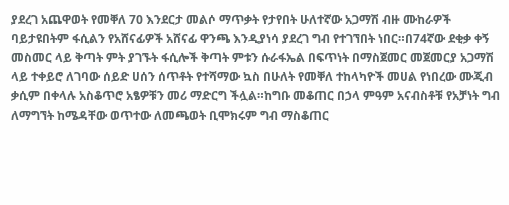ያደረገ አጨዋወት የመቐለ 70 እንደርታ መልሶ ማጥቃት የታየበት ሁለተኛው አጋማሽ ብዙ ሙከራዎች ባይታዩበትም ፋሲልን የአሸናፊዎች አሸናፊ ዋንጫ እንዲያነሳ ያደረገ ግብ የተገኘበት ነበር።በ74ኛው ደቂቃ ቀኝ መስመር ላይ ቅጣት ምት ያገኙት ፋሲሎች ቅጣት ምቱን ሱራፋኤል በፍጥነት በማስጀመር መጀመርያ አጋማሽ ላይ ተቀይሮ ለገባው ሰይድ ሀሰን ሰጥቶት የተሻማው ኳስ በሁለት የመቐለ ተከላካዮች መሀል የነበረው ሙጂብ ቃሲም በቀላሉ አስቆጥሮ አፄዎቹን መሪ ማድርግ ችሏል።ከግቡ መቆጠር በኃላ ምዓም አናብስቶቹ የአቻነት ግብ ለማግኘት ከሜዳቸው ወጥተው ለመጫወት ቢሞክሩም ግብ ማስቆጠር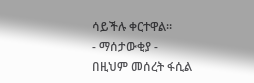ሳይችሉ ቀርተዋል።
- ማሰታውቂያ -
በዚህም መሰረት ፋሲል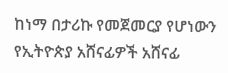ከነማ በታሪኩ የመጀመርያ የሆነውን የኢትዮጵያ አሸናፊዎች አሸናፊ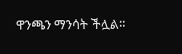ዋንጫን ማንሳት ችሏል።